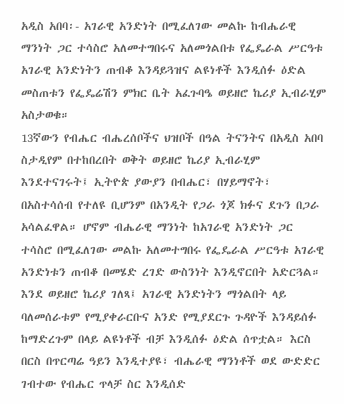አዲስ አበባ፡- አገራዊ አንድነት በሚፈለገው መልኩ ከብሔራዊ ማንነት ጋር ተሳስሮ አለመተግበሩና አለመጎልበቱ የፌዴራል ሥርዓቱ አገራዊ አንድነትን ጠብቆ እንዳይጓዝና ልዩነቶች እንዲሰፉ ዕድል መስጠቱን የፌዴሬሽን ምክር ቤት አፈጉባዔ ወይዘሮ ኬሪያ ኢብራሂም አስታወቁ።
13ኛውን የብሔር ብሔረሰቦችና ህዝቦች በዓል ትናንትና በአዲስ አበባ ስታዲየም በተከበረበት ወቅት ወይዘሮ ኬሪያ ኢብራሂም እንደተናገሩት፤ ኢትዮጵ ያውያን በብሔር፣ በሃይማኖት፣ በአስተሳሰብ የተለዩ ቢሆንም በአንዲት የጋራ ጎጆ ክፉና ደጉን በጋራ አሳልፈዋል። ሆኖም ብሔራዊ ማንነት ከአገራዊ አንድነት ጋር ተሳስሮ በሚፈለገው መልኩ አለመተግበሩ የፌዴራል ሥርዓቱ አገራዊ አንድነቱን ጠብቆ በመሄድ ረገድ ውስንነት እንዲኖርበት አድርጓል።
እንደ ወይዘሮ ኬሪያ ገለጻ፤ አገራዊ አንድነትን ማጎልበት ላይ ባለመሰራቱም የሚያቀራርቡና አንድ የሚያደርጉ ጉዳዮች እንዳይሰፉ ከማድረጉም በላይ ልዩነቶች ብቻ እንዲሰፉ ዕድል ሰጥቷል። እርስ በርስ በጥርጣሬ ዓይን እንዲተያዩ፣ ብሔራዊ ማንነቶች ወደ ውድድር ገብተው የብሔር ጥላቻ ስር እንዲሰድ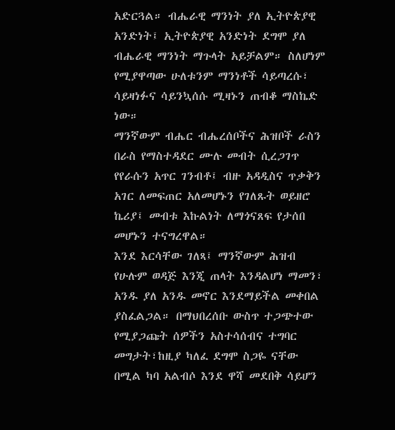አድርጓል። ብሔራዊ ማንነት ያለ ኢትዮጵያዊ አንድነት፤ ኢትዮጵያዊ አንድነት ደግሞ ያለ ብሔራዊ ማንነት ማጉላት አይቻልም። ስለሆነም የሚያዋጣው ሁለቱንም ማንነቶች ሳይጣረሱ፣ ሳይዛነፉና ሳይንኳሰሱ ሚዛኑን ጠብቆ ማስኬድ ነው።
ማንኛውም ብሔር ብሔረሰቦችና ሕዝቦች ራስን በራስ የማስተዳደር ሙሉ መብት ሲረጋገጥ የየራሱን አጥር ገንብቶ፤ ብዙ አዳዲስና ጥቃቅን አገር ለመፍጠር አለመሆኑን የገለጹት ወይዘሮ ኬሪያ፤ መብቱ እኩልነት ለማጎናጸፍ የታሰበ መሆኑን ተናግረዋል።
እንደ እርሳቸው ገለጻ፤ ማንኛውም ሕዝብ የሁሉም ወዳጅ እንጂ ጠላት እንዳልሆነ ማመን፣ አንዱ ያለ አንዱ መኖር እንደማይችል መቀበል ያስፈልጋል። በማህበረሰቡ ውስጥ ተጋጭተው የሚያጋጩት ሰዎችን አስተሳሰብና ተግባር መግታት፣ከዚያ ካለፈ ደግሞ ስጋዬ ናቸው በሚል ካባ አልብሶ እንደ ዋሻ መደበቅ ሳይሆን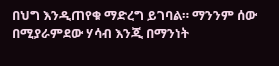በህግ እንዲጠየቁ ማድረግ ይገባል። ማንንም ሰው በሚያራምደው ሃሳብ እንጂ በማንነት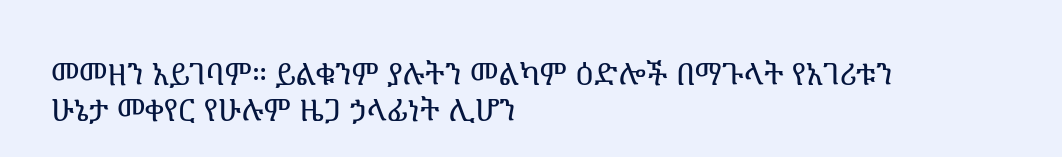መመዘን አይገባም። ይልቁንም ያሉትን መልካም ዕድሎች በማጉላት የአገሪቱን ሁኔታ መቀየር የሁሉም ዜጋ ኃላፊነት ሊሆን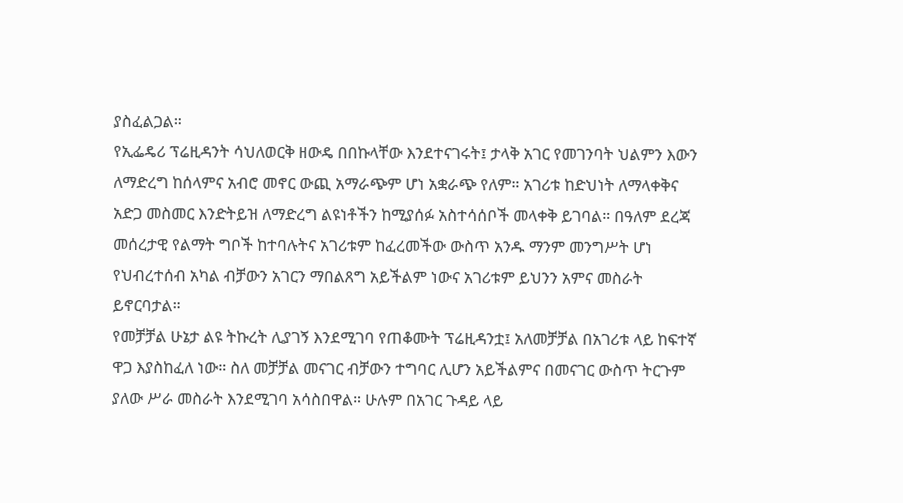ያስፈልጋል።
የኢፌዴሪ ፕሬዚዳንት ሳህለወርቅ ዘውዴ በበኩላቸው እንደተናገሩት፤ ታላቅ አገር የመገንባት ህልምን እውን ለማድረግ ከሰላምና አብሮ መኖር ውጪ አማራጭም ሆነ አቋራጭ የለም። አገሪቱ ከድህነት ለማላቀቅና አድጋ መስመር እንድትይዝ ለማድረግ ልዩነቶችን ከሚያሰፉ አስተሳሰቦች መላቀቅ ይገባል። በዓለም ደረጃ መሰረታዊ የልማት ግቦች ከተባሉትና አገሪቱም ከፈረመችው ውስጥ አንዱ ማንም መንግሥት ሆነ የህብረተሰብ አካል ብቻውን አገርን ማበልጸግ አይችልም ነውና አገሪቱም ይህንን አምና መስራት ይኖርባታል።
የመቻቻል ሁኔታ ልዩ ትኩረት ሊያገኝ እንደሚገባ የጠቆሙት ፕሬዚዳንቷ፤ አለመቻቻል በአገሪቱ ላይ ከፍተኛ ዋጋ እያስከፈለ ነው። ስለ መቻቻል መናገር ብቻውን ተግባር ሊሆን አይችልምና በመናገር ውስጥ ትርጉም ያለው ሥራ መስራት እንደሚገባ አሳስበዋል። ሁሉም በአገር ጉዳይ ላይ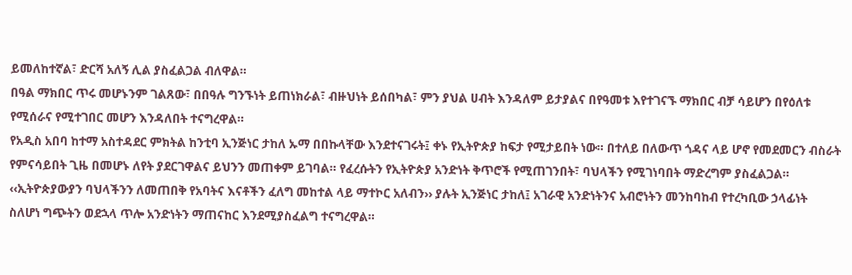ይመለከተኛል፣ ድርሻ አለኝ ሊል ያስፈልጋል ብለዋል።
በዓል ማክበር ጥሩ መሆኑንም ገልጸው፣ በበዓሉ ግንኙነት ይጠነክራል፣ ብዙህነት ይሰበካል፣ ምን ያህል ሀብት እንዳለም ይታያልና በየዓመቱ እየተገናኙ ማክበር ብቻ ሳይሆን በየዕለቱ የሚሰራና የሚተገበር መሆን እንዳለበት ተናግረዋል።
የአዲስ አበባ ከተማ አስተዳደር ምክትል ከንቲባ ኢንጅነር ታከለ ኡማ በበኩላቸው እንደተናገሩት፤ ቀኑ የኢትዮጵያ ከፍታ የሚታይበት ነው። በተለይ በለውጥ ጎዳና ላይ ሆኖ የመደመርን ብስራት የምናሳይበት ጊዜ በመሆኑ ለየት ያደርገዋልና ይህንን መጠቀም ይገባል። የፈረሱትን የኢትዮጵያ አንድነት ቅጥሮች የሚጠገንበት፣ ባህላችን የሚገነባበት ማድረግም ያስፈልጋል።
‹‹ኢትዮጵያውያን ባህላችንን ለመጠበቅ የአባትና እናቶችን ፈለግ መከተል ላይ ማተኮር አለብን›› ያሉት ኢንጅነር ታከለ፤ አገራዊ አንድነትንና አብሮነትን መንከባከብ የተረካቢው ኃላፊነት ስለሆነ ግጭትን ወደኋላ ጥሎ አንድነትን ማጠናከር እንደሚያስፈልግ ተናግረዋል።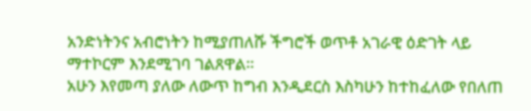አንድነትንና አብሮነትን ከሚያጠለሹ ችግሮች ወጥቶ አገራዊ ዕድገት ላይ ማተኮርም እንደሚገባ ገልጸዋል።
አሁን እየመጣ ያለው ለውጥ ከግብ እንዲደርስ እስካሁን ከተከፈለው የበለጠ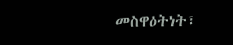መስዋዕትነት፣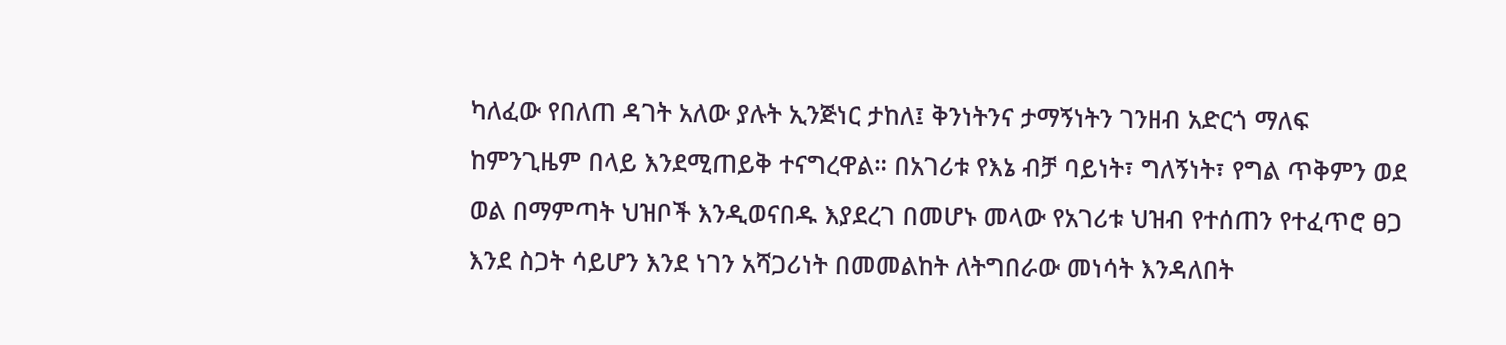ካለፈው የበለጠ ዳገት አለው ያሉት ኢንጅነር ታከለ፤ ቅንነትንና ታማኝነትን ገንዘብ አድርጎ ማለፍ ከምንጊዜም በላይ እንደሚጠይቅ ተናግረዋል። በአገሪቱ የእኔ ብቻ ባይነት፣ ግለኝነት፣ የግል ጥቅምን ወደ ወል በማምጣት ህዝቦች እንዲወናበዱ እያደረገ በመሆኑ መላው የአገሪቱ ህዝብ የተሰጠን የተፈጥሮ ፀጋ እንደ ስጋት ሳይሆን እንደ ነገን አሻጋሪነት በመመልከት ለትግበራው መነሳት እንዳለበት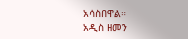አሳስበዋል።
አዲስ ዘመን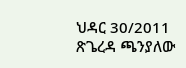ህዳር 30/2011
ጽጌረዳ ጫንያለው